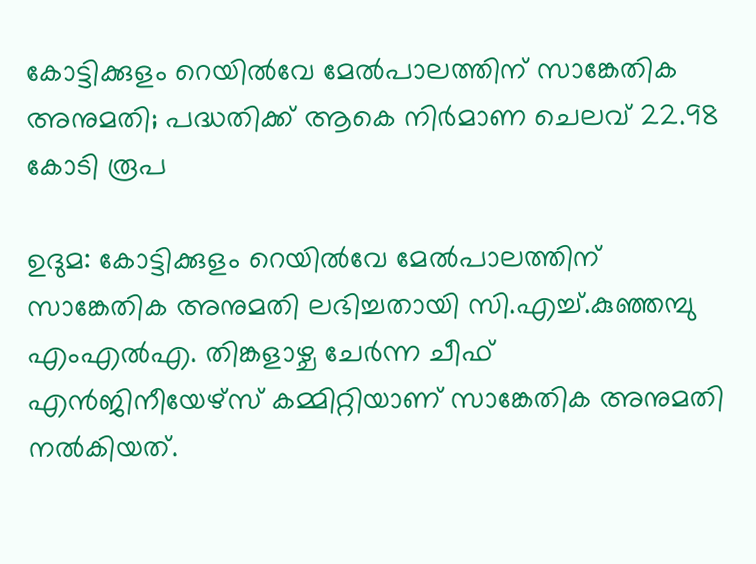കോട്ടിക്കുളം റെയിൽവേ മേൽപാലത്തിന് സാങ്കേതിക അനുമതി; പദ്ധതിക്ക് ആകെ നിർമാണ ചെലവ് 22.98 കോടി രൂപ

ഉദുമ: കോട്ടിക്കുളം റെയിൽവേ മേൽപാലത്തിന് സാങ്കേതിക അനുമതി ലഭിച്ചതായി സി.എച്ച്.കുഞ്ഞമ്പു എംഎൽഎ. തിങ്കളാഴ്ച ചേർന്ന ചീഫ് എൻജിനീയേഴ്സ് കമ്മിറ്റിയാണ് സാങ്കേതിക അനുമതി നൽകിയത്.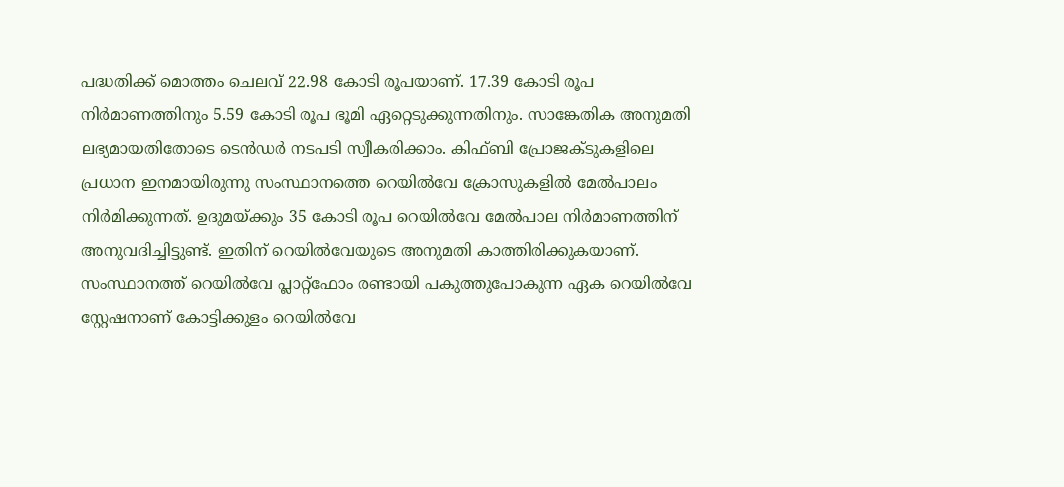പദ്ധതിക്ക് മൊത്തം ചെലവ് 22.98 കോടി രൂപയാണ്. 17.39 കോടി രൂപ നിർമാണത്തിനും 5.59 കോടി രൂപ ഭൂമി ഏറ്റെടുക്കുന്നതിനും. സാങ്കേതിക അനുമതി ലഭ്യമായതിതോടെ ടെൻഡർ നടപടി സ്വീകരിക്കാം. കിഫ്ബി പ്രോജക്ടുകളിലെ പ്രധാന ഇനമായിരുന്നു സംസ്ഥാനത്തെ റെയിൽവേ ക്രോസുകളിൽ മേൽപാലം നിർമിക്കുന്നത്. ഉദുമയ്ക്കും 35 കോടി രൂപ റെയിൽവേ മേൽപാല നിർമാണത്തിന് അനുവദിച്ചിട്ടുണ്ട്. ഇതിന് റെയിൽവേയുടെ അനുമതി കാത്തിരിക്കുകയാണ്.
സംസ്ഥാനത്ത് റെയിൽവേ പ്ലാറ്റ്ഫോം രണ്ടായി പകുത്തുപോകുന്ന ഏക റെയിൽവേ സ്റ്റേഷനാണ് കോട്ടിക്കുളം റെയിൽവേ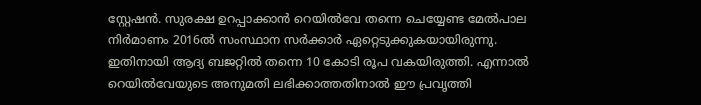സ്റ്റേഷൻ. സുരക്ഷ ഉറപ്പാക്കാൻ റെയിൽവേ തന്നെ ചെയ്യേണ്ട മേൽപാല നിർമാണം 2016ൽ സംസ്ഥാന സർക്കാർ ഏറ്റെടുക്കുകയായിരുന്നു. ഇതിനായി ആദ്യ ബജറ്റിൽ തന്നെ 10 കോടി രൂപ വകയിരുത്തി. എന്നാൽ റെയിൽവേയുടെ അനുമതി ലഭിക്കാത്തതിനാൽ ഈ പ്രവൃത്തി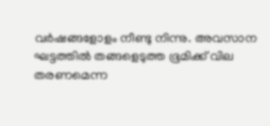വർഷങ്ങളോളം നീണ്ടു നിന്നു. അവസാന ഘട്ടത്തിൽ തങ്ങളെടുത്ത ഭൂമിക്ക് വില തരണമെന്ന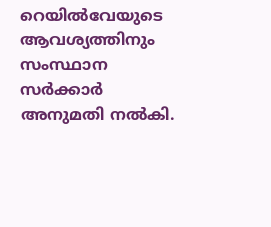റെയിൽവേയുടെ ആവശ്യത്തിനും സംസ്ഥാന സർക്കാർ അനുമതി നൽകി.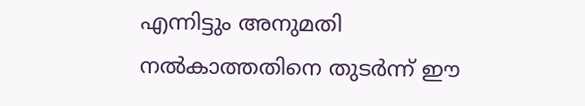എന്നിട്ടും അനുമതി നൽകാത്തതിനെ തുടർന്ന് ഈ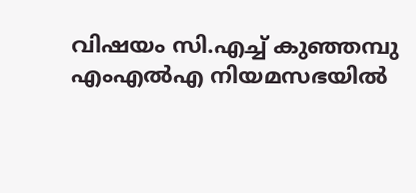വിഷയം സി.എച്ച് കുഞ്ഞമ്പു എംഎൽഎ നിയമസഭയിൽ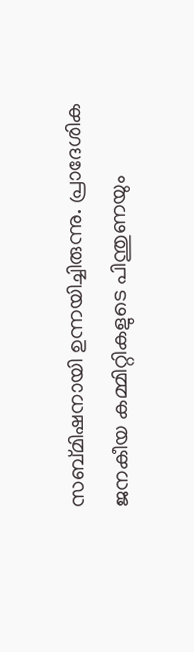സബ്മിഷനായി ഉന്നയിച്ചിരുന്നു. പ്രാദേശിക ജനകീയ കമ്മിറ്റികളുടെ പിന്തുണയും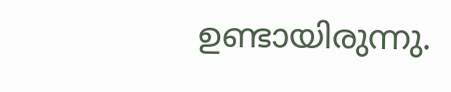ഉണ്ടായിരുന്നു.